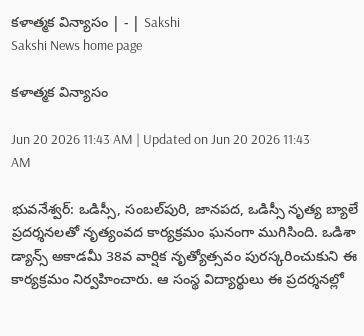కళాత్మక విన్యాసం | - | Sakshi
Sakshi News home page

కళాత్మక విన్యాసం

Jun 20 2026 11:43 AM | Updated on Jun 20 2026 11:43 AM

భువనేశ్వర్‌: ఒడిస్సీ, సంబల్‌పురి, జానపద, ఒడిస్సీ నృత్య బ్యాలే ప్రదర్శనలతో నృత్యంవద కార్యక్రమం ఘనంగా ముగిసింది. ఒడిశా డ్యాన్స్‌ అకాడమీ 38వ వార్షిక నృత్యోత్సవం పురస్కరించుకుని ఈ కార్యక్రమం నిర్వహించారు. ఆ సంస్థ విద్యార్థులు ఈ ప్రదర్శనల్లో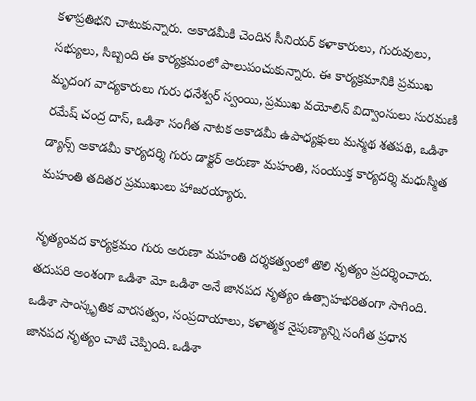కళాప్రతిభని చాటుకున్నారు. అకాడమీకి చెందిన సీనియర్‌ కళాకారులు, గురువులు, సభ్యులు, సిబ్బంది ఈ కార్యక్రమంలో పాలుపంచుకున్నారు. ఈ కార్యక్రమానికి ప్రముఖ మృదంగ వాద్యకారులు గురు ధనేశ్వర్‌ స్వంయి, ప్రముఖ వయోలిన్‌ విద్వాంసులు సురమణి రమేష్‌ చంద్ర దాస్‌, ఒడిశా సంగీత నాటక అకాడమీ ఉపాధ్యక్షులు మన్మథ శతపథి, ఒడిశా డ్యాన్స్‌ అకాడమీ కార్యదర్శి గురు డాక్టర్‌ అరుణా మహంతి, సంయుక్త కార్యదర్శి మధుస్మిత మహంతి తదితర ప్రముఖులు హాజరయ్యారు.

నృత్యంవద కార్యక్రమం గురు అరుణా మహంతి దర్శకత్వంలో తొలి నృత్యం ప్రదర్శించారు. తదుపరి అంశంగా ఒడిశా మో ఒడిశా అనే జానపద నృత్యం ఉత్సాహభరితంగా సాగింది. ఒడిశా సాంస్కృతిక వారసత్వం, సంప్రదాయాలు, కళాత్మక నైపుణ్యాన్ని సంగీత ప్రధాన జానపద నృత్యం చాటి చెప్పింది. ఒడిశా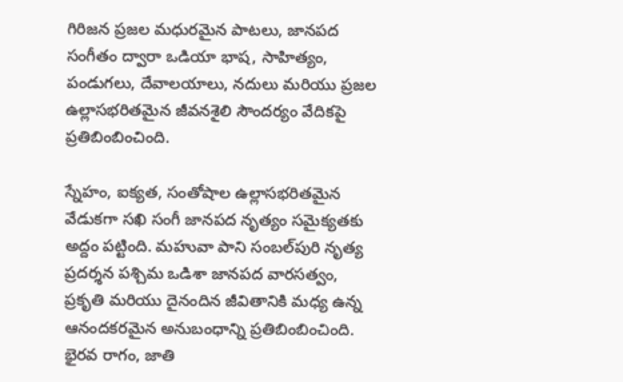గిరిజన ప్రజల మధురమైన పాటలు, జానపద సంగీతం ద్వారా ఒడియా భాష, సాహిత్యం, పండుగలు, దేవాలయాలు, నదులు మరియు ప్రజల ఉల్లాసభరితమైన జీవనశైలి సౌందర్యం వేదికపై ప్రతిబింబించింది.

స్నేహం, ఐక్యత, సంతోషాల ఉల్లాసభరితమైన వేడుకగా సఖి సంగీ జానపద నృత్యం సమైక్యతకు అద్దం పట్టింది. మహువా పాని సంబల్‌పురి నృత్య ప్రదర్శన పశ్చిమ ఒడిశా జానపద వారసత్వం, ప్రకృతి మరియు దైనందిన జీవితానికి మధ్య ఉన్న ఆనందకరమైన అనుబంధాన్ని ప్రతిబింబించింది. భైరవ రాగం, జాతి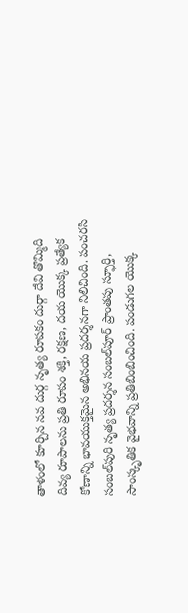తాళంలో కూర్చిన నవ దుర్గ నృత్య రూపకం దుర్గా దేవి తొమ్మిది దివ్య రూపాలను ప్రతి రూపం శక్తి, రక్షణ, దయ యొక్క ప్రత్యేక కోణాన్ని భావయుక్తమైన అభినయ ప్రదర్శనగా నిలిచింది. పంచరసి సంబల్‌పురి నృత్య ప్రదర్శన సంబల్‌పూర్‌ ప్రాంతపు స్ఫూర్తి, సాంస్కృతిక వైభవాన్ని ప్రతిబింబించింది. పండుగల యొక్క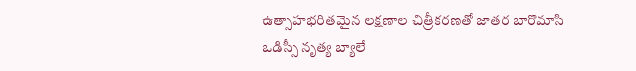ఉత్సాహభరితమైన లక్షణాల చిత్రీకరణతో జాతర బారొమాసి ఒడిస్సీ నృత్య బ్యాలే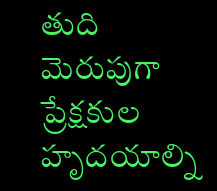తుది మెరుపుగా ప్రేక్షకుల హృదయాల్ని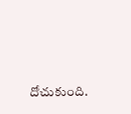దోచుకుంది.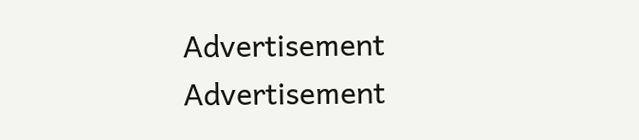Advertisement
Advertisement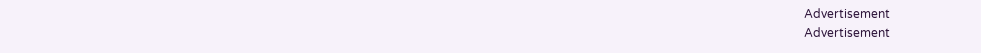Advertisement
Advertisement